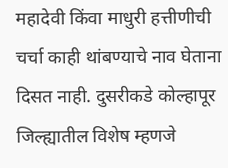महादेवी किंवा माधुरी हत्तीणीची चर्चा काही थांबण्याचे नाव घेताना दिसत नाही. दुसरीकडे कोल्हापूर जिल्ह्यातील विशेष म्हणजे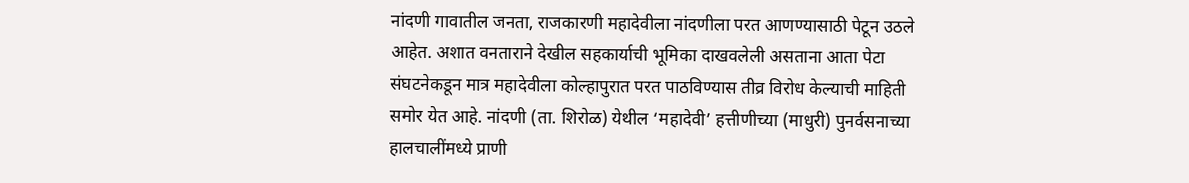नांदणी गावातील जनता, राजकारणी महादेवीला नांदणीला परत आणण्यासाठी पेटून उठले आहेत. अशात वनताराने देखील सहकार्याची भूमिका दाखवलेली असताना आता पेटा संघटनेकडून मात्र महादेवीला कोल्हापुरात परत पाठविण्यास तीव्र विरोध केल्याची माहिती समोर येत आहे. नांदणी (ता. शिरोळ) येथील ‘महादेवी’ हत्तीणीच्या (माधुरी) पुनर्वसनाच्या हालचालींमध्ये प्राणी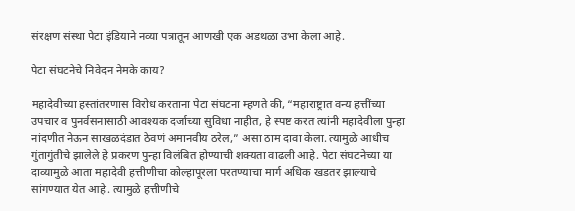संरक्षण संस्था पेटा इंडियाने नव्या पत्रातून आणखी एक अडथळा उभा केला आहे.

पेटा संघटनेचे निवेदन नेमके काय?

महादेवीच्या हस्तांतरणास विरोध करताना पेटा संघटना म्हणते की, “महाराष्ट्रात वन्य हत्तींच्या उपचार व पुनर्वसनासाठी आवश्यक दर्जाच्या सुविधा नाहीत, हे स्पष्ट करत त्यांनी महादेवीला पुन्हा नांदणीत नेऊन साखळदंडात ठेवणं अमानवीय ठरेल,” असा ठाम दावा केला. त्यामुळे आधीच गुंतागुंतीचे झालेले हे प्रकरण पुन्हा विलंबित होण्याची शक्यता वाढली आहे. पेटा संघटनेच्या या दाव्यामुळे आता महादेवी हत्तीणीचा कोल्हापूरला परतण्याचा मार्ग अधिक खडतर झाल्याचे सांगण्यात येत आहे. त्यामुळे हत्तीणीचे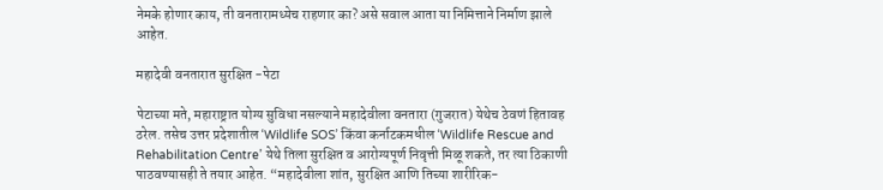नेमके होणार काय, ती वनतारामध्येच राहणार का? असे सवाल आता या निमित्ताने निर्माण झाले आहेत.

महादेवी वनतारात सुरक्षित -पेटा

पेटाच्या मते, महाराष्ट्रात योग्य सुविधा नसल्याने महादेवीला वनतारा (गुजरात) येथेच ठेवणं हितावह ठरेल. तसेच उत्तर प्रदेशातील ‘Wildlife SOS’ किंवा कर्नाटकमधील ‘Wildlife Rescue and Rehabilitation Centre’ येथे तिला सुरक्षित व आरोग्यपूर्ण निवृत्ती मिळू शकते, तर त्या ठिकाणी पाठवण्यासही ते तयार आहेत. “महादेवीला शांत, सुरक्षित आणि तिच्या शारीरिक-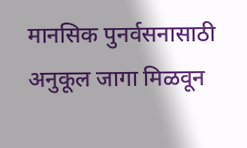मानसिक पुनर्वसनासाठी अनुकूल जागा मिळवून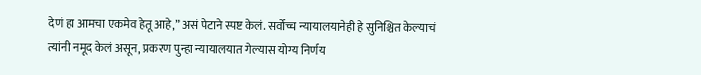देणं हा आमचा एकमेव हेतू आहे,” असं पेटाने स्पष्ट केलं. सर्वोच्च न्यायालयानेही हे सुनिश्चित केल्याचं त्यांनी नमूद केलं असून, प्रकरण पुन्हा न्यायालयात गेल्यास योग्य निर्णय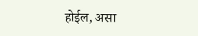होईल, असा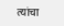त्यांचा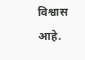विश्वास आहे.